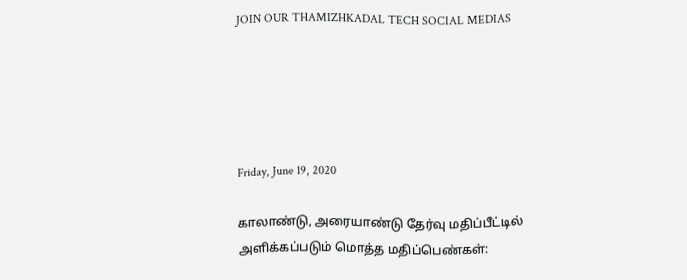JOIN OUR THAMIZHKADAL TECH SOCIAL MEDIAS





Friday, June 19, 2020

காலாண்டு, அரையாண்டு தேர்வு மதிப்பீட்டில் அளிக்கப்படும் மொத்த மதிப்பெண்கள்: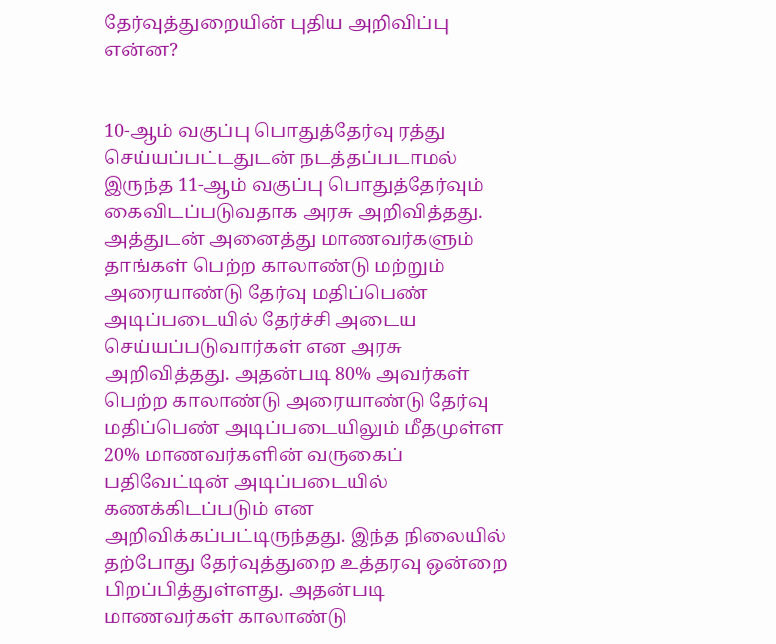தேர்வுத்துறையின் புதிய அறிவிப்பு என்ன?


10-ஆம் வகுப்பு பொதுத்தேர்வு ரத்து செய்யப்பட்டதுடன் நடத்தப்படாமல் இருந்த 11-ஆம் வகுப்பு பொதுத்தேர்வும் கைவிடப்படுவதாக அரசு அறிவித்தது. அத்துடன் அனைத்து மாணவர்களும் தாங்கள் பெற்ற காலாண்டு மற்றும் அரையாண்டு தேர்வு மதிப்பெண் அடிப்படையில் தேர்ச்சி அடைய செய்யப்படுவார்கள் என அரசு அறிவித்தது. அதன்படி 80% அவர்கள் பெற்ற காலாண்டு அரையாண்டு தேர்வு மதிப்பெண் அடிப்படையிலும் மீதமுள்ள 20% மாணவர்களின் வருகைப் பதிவேட்டின் அடிப்படையில் கணக்கிடப்படும் என அறிவிக்கப்பட்டிருந்தது. இந்த நிலையில் தற்போது தேர்வுத்துறை உத்தரவு ஒன்றை பிறப்பித்துள்ளது. அதன்படி மாணவர்கள் காலாண்டு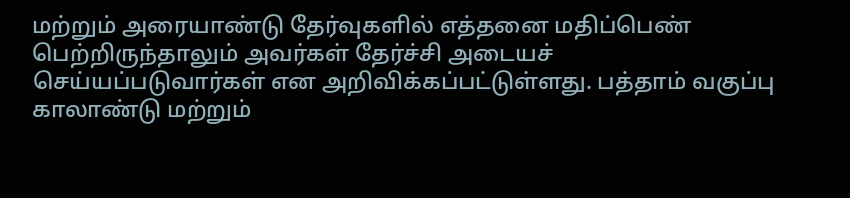மற்றும் அரையாண்டு தேர்வுகளில் எத்தனை மதிப்பெண் பெற்றிருந்தாலும் அவர்கள் தேர்ச்சி அடையச் செய்யப்படுவார்கள் என அறிவிக்கப்பட்டுள்ளது. பத்தாம் வகுப்பு காலாண்டு மற்றும்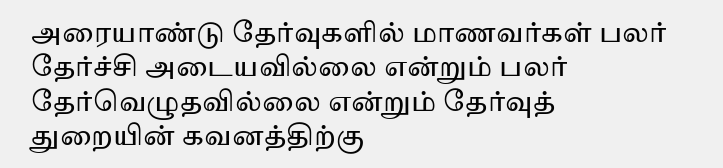அரையாண்டு தேர்வுகளில் மாணவர்கள் பலர் தேர்ச்சி அடையவில்லை என்றும் பலர் தேர்வெழுதவில்லை என்றும் தேர்வுத் துறையின் கவனத்திற்கு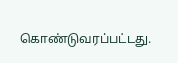கொண்டுவரப்பட்டது.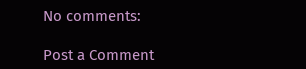No comments:

Post a Comment